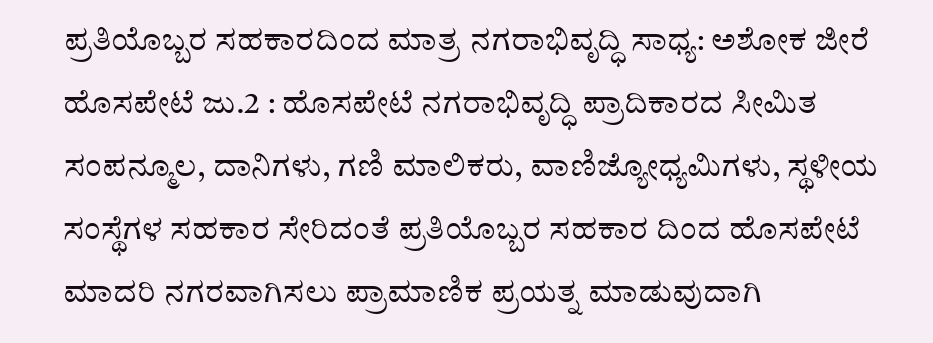ಪ್ರತಿಯೊಬ್ಬರ ಸಹಕಾರದಿಂದ ಮಾತ್ರ ನಗರಾಭಿವೃದ್ಧಿ ಸಾಧ್ಯ: ಅಶೋಕ ಜೀರೆ
ಹೊಸಪೇಟೆ ಜು.2 : ಹೊಸಪೇಟೆ ನಗರಾಭಿವೃದ್ಧಿ ಪ್ರಾದಿಕಾರದ ಸೀಮಿತ ಸಂಪನ್ಮೂಲ, ದಾನಿಗಳು, ಗಣಿ ಮಾಲಿಕರು, ವಾಣಿಜ್ಯೋಧ್ಯಮಿಗಳು, ಸ್ಥಳೀಯ ಸಂಸ್ಥೆಗಳ ಸಹಕಾರ ಸೇರಿದಂತೆ ಪ್ರತಿಯೊಬ್ಬರ ಸಹಕಾರ ದಿಂದ ಹೊಸಪೇಟೆ ಮಾದರಿ ನಗರವಾಗಿಸಲು ಪ್ರಾಮಾಣಿಕ ಪ್ರಯತ್ನ ಮಾಡುವುದಾಗಿ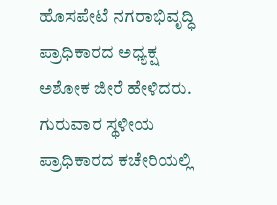ಹೊಸಪೇಟೆ ನಗರಾಭಿವೃದ್ಧಿ ಪ್ರಾಧಿಕಾರದ ಅಧ್ಯಕ್ಷ ಅಶೋಕ ಜೀರೆ ಹೇಳಿದರು.
ಗುರುವಾರ ಸ್ಥಳೀಯ ಪ್ರಾಧಿಕಾರದ ಕಚೇರಿಯಲ್ಲಿ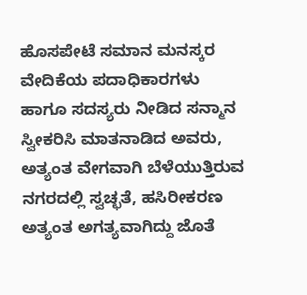ಹೊಸಪೇಟೆ ಸಮಾನ ಮನಸ್ಕರ ವೇದಿಕೆಯ ಪದಾಧಿಕಾರಗಳು ಹಾಗೂ ಸದಸ್ಯರು ನೀಡಿದ ಸನ್ಮಾನ ಸ್ವೀಕರಿಸಿ ಮಾತನಾಡಿದ ಅವರು, ಅತ್ಯಂತ ವೇಗವಾಗಿ ಬೆಳೆಯುತ್ತಿರುವ ನಗರದಲ್ಲಿ ಸ್ವಚ್ಛತೆ, ಹಸಿರೀಕರಣ ಅತ್ಯಂತ ಅಗತ್ಯವಾಗಿದ್ದು ಜೊತೆ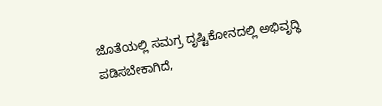ಜೊತೆಯಲ್ಲಿ ಸಮಗ್ರ ದೃಷ್ಟಿಕೋನದಲ್ಲಿ ಅಭಿವೃದ್ಧಿ ಪಡಿಸಬೇಕಾಗಿದೆ,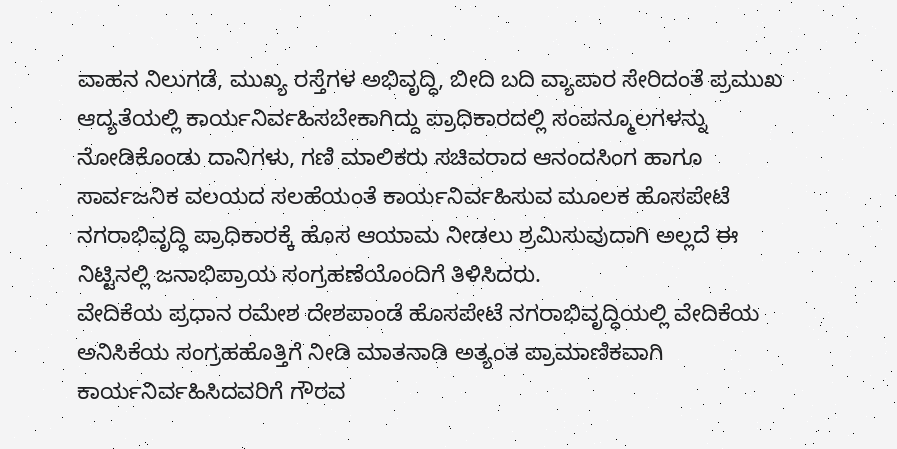ವಾಹನ ನಿಲುಗಡೆ, ಮುಖ್ಯ ರಸ್ತೆಗಳ ಅಭಿವೃದ್ಧಿ, ಬೀದಿ ಬದಿ ವ್ಯಾಪಾರ ಸೇರಿದಂತೆ ಪ್ರಮುಖ ಆದ್ಯತೆಯಲ್ಲಿ ಕಾರ್ಯನಿರ್ವಹಿಸಬೇಕಾಗಿದ್ದು ಪ್ರಾಧಿಕಾರದಲ್ಲಿ ಸಂಪನ್ಮೂಲಗಳನ್ನು ನೋಡಿಕೊಂಡು ದಾನಿಗಳು, ಗಣಿ ಮಾಲಿಕರು ಸಚಿವರಾದ ಆನಂದಸಿಂಗ ಹಾಗೂ ಸಾರ್ವಜನಿಕ ವಲಯದ ಸಲಹೆಯಂತೆ ಕಾರ್ಯನಿರ್ವಹಿಸುವ ಮೂಲಕ ಹೊಸಪೇಟೆ ನಗರಾಭಿವೃದ್ಧಿ ಪ್ರಾಧಿಕಾರಕ್ಕೆ ಹೊಸ ಆಯಾಮ ನೀಡಲು ಶ್ರಮಿಸುವುದಾಗಿ ಅಲ್ಲದೆ ಈ ನಿಟ್ಟಿನಲ್ಲಿ ಜನಾಭಿಪ್ರಾಯ ಸಂಗ್ರಹಣೆಯೊಂದಿಗೆ ತಿಳಿಸಿದರು.
ವೇದಿಕೆಯ ಪ್ರಧಾನ ರಮೇಶ ದೇಶಪಾಂಡೆ ಹೊಸಪೇಟೆ ನಗರಾಭಿವೃದ್ಧಿಯಲ್ಲಿ ವೇದಿಕೆಯ ಅನಿಸಿಕೆಯ ಸಂಗ್ರಹಹೊತ್ತಿಗೆ ನೀಡಿ ಮಾತನಾಡಿ ಅತ್ಯಂತ ಪ್ರಾಮಾಣಿಕವಾಗಿ ಕಾರ್ಯನಿರ್ವಹಿಸಿದವರಿಗೆ ಗೌರವ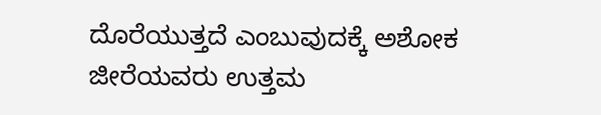ದೊರೆಯುತ್ತದೆ ಎಂಬುವುದಕ್ಕೆ ಅಶೋಕ ಜೀರೆಯವರು ಉತ್ತಮ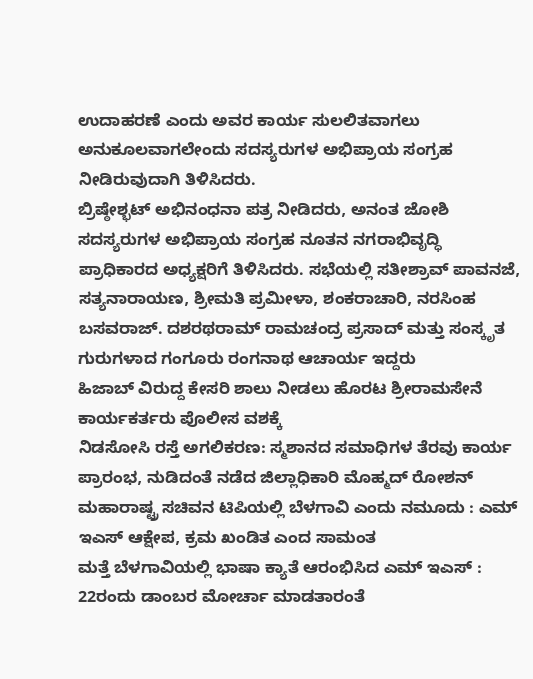ಉದಾಹರಣೆ ಎಂದು ಅವರ ಕಾರ್ಯ ಸುಲಲಿತವಾಗಲು ಅನುಕೂಲವಾಗಲೇಂದು ಸದಸ್ಯರುಗಳ ಅಭಿಪ್ರಾಯ ಸಂಗ್ರಹ ನೀಡಿರುವುದಾಗಿ ತಿಳಿಸಿದರು.
ಬ್ರಿಷ್ಠೇಶ್ಭಟ್ ಅಭಿನಂಧನಾ ಪತ್ರ ನೀಡಿದರು, ಅನಂತ ಜೋಶಿ ಸದಸ್ಯರುಗಳ ಅಭಿಪ್ರಾಯ ಸಂಗ್ರಹ ನೂತನ ನಗರಾಭಿವೃದ್ಧಿ ಪ್ರಾಧಿಕಾರದ ಅಧ್ಯಕ್ಷರಿಗೆ ತಿಳಿಸಿದರು. ಸಭೆಯಲ್ಲಿ ಸತೀಶ್ರಾವ್ ಪಾವನಜೆ, ಸತ್ಯನಾರಾಯಣ, ಶ್ರೀಮತಿ ಪ್ರಮೀಳಾ, ಶಂಕರಾಚಾರಿ, ನರಸಿಂಹ ಬಸವರಾಜ್. ದಶರಥರಾಮ್ ರಾಮಚಂದ್ರ ಪ್ರಸಾದ್ ಮತ್ತು ಸಂಸ್ಕೃತ ಗುರುಗಳಾದ ಗಂಗೂರು ರಂಗನಾಥ ಆಚಾರ್ಯ ಇದ್ದರು
ಹಿಜಾಬ್ ವಿರುದ್ದ ಕೇಸರಿ ಶಾಲು ನೀಡಲು ಹೊರಟ ಶ್ರೀರಾಮಸೇನೆ ಕಾರ್ಯಕರ್ತರು ಪೊಲೀಸ ವಶಕ್ಕೆ
ನಿಡಸೋಸಿ ರಸ್ತೆ ಅಗಲಿಕರಣ: ಸ್ಮಶಾನದ ಸಮಾಧಿಗಳ ತೆರವು ಕಾರ್ಯ ಪ್ರಾರಂಭ, ನುಡಿದಂತೆ ನಡೆದ ಜಿಲ್ಲಾಧಿಕಾರಿ ಮೊಹ್ಮದ್ ರೋಶನ್
ಮಹಾರಾಷ್ಟ್ರ ಸಚಿವನ ಟಿಪಿಯಲ್ಲಿ ಬೆಳಗಾವಿ ಎಂದು ನಮೂದು : ಎಮ್ ಇಎಸ್ ಆಕ್ಷೇಪ, ಕ್ರಮ ಖಂಡಿತ ಎಂದ ಸಾಮಂತ
ಮತ್ತೆ ಬೆಳಗಾವಿಯಲ್ಲಿ ಭಾಷಾ ಕ್ಯಾತೆ ಆರಂಭಿಸಿದ ಎಮ್ ಇಎಸ್ : 22ರಂದು ಡಾಂಬರ ಮೋರ್ಚಾ ಮಾಡತಾರಂತೆ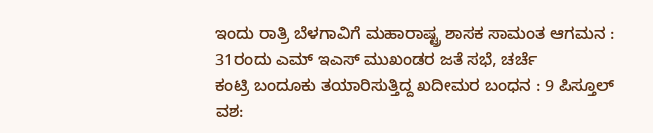ಇಂದು ರಾತ್ರಿ ಬೆಳಗಾವಿಗೆ ಮಹಾರಾಷ್ಟ್ರ ಶಾಸಕ ಸಾಮಂತ ಆಗಮನ : 31ರಂದು ಎಮ್ ಇಎಸ್ ಮುಖಂಡರ ಜತೆ ಸಭೆ, ಚರ್ಚೆ
ಕಂಟ್ರಿ ಬಂದೂಕು ತಯಾರಿಸುತ್ತಿದ್ದ ಖದೀಮರ ಬಂಧನ : 9 ಪಿಸ್ತೂಲ್ ವಶ: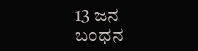13 ಜನ ಬಂಧನ